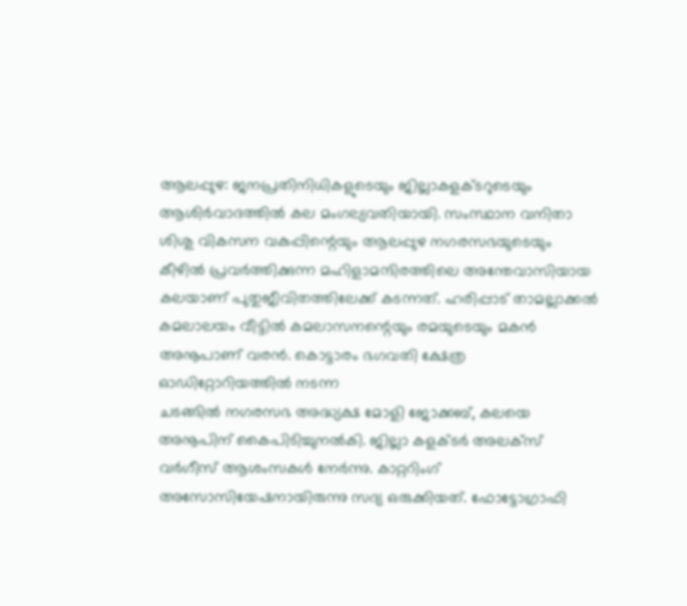ആലപ്പുഴ: ജനപ്രതിനിധികളുടെയും ജില്ലാകളക്ടറുടെയും ആശിർവാദത്തിൽ കല മംഗല്യവതിയായി. സംസ്ഥാന വനിതാ ശിശു വികസന വകുപ്പിന്റെയും ആലപ്പുഴ നഗരസഭയുടെയും കീഴിൽ പ്രവർത്തിക്കുന്ന മഹിളാമന്ദിരത്തിലെ അന്തേവാസിയായ കലയാണ് പുതുജീവിതത്തിലേക്ക് കടന്നത്. ഹരിപ്പാട് താമല്ലാക്കൽ കമലാലയം വീട്ടിൽ കമലാസനന്റെയും രമയുടെയും മകൻ അനൂപാണ് വരൻ. കൊട്ടാരം ഭഗവതി ക്ഷേത്ര ഓഡിറ്റോറിയത്തിൽ നടന്ന
ചടങ്ങിൽ നഗരസഭ അദ്ധ്യക്ഷ മോളി ജോക്കബ്, കലയെ അനൂപിന് കൈപിടിച്ചുനൽകി. ജില്ലാ കളക്ടർ അലക്സ് വർഗീസ് ആശംസകൾ നേർന്നു. കാറ്ററിംഗ് അസോസിയേഷനായിരുന്നു സദ്യ ഒരുക്കിയത്. ഫോട്ടോഗ്രാഫി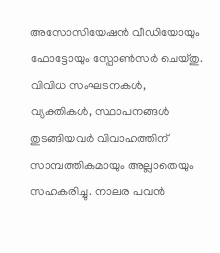അസോസിയേഷൻ വീഡിയോയും ഫോട്ടോയും സ്പോൺസർ ചെയ്തു. വിവിധ സംഘടനകൾ, വ്യക്തികൾ, സ്ഥാപനങ്ങൾ തുടങ്ങിയവർ വിവാഹത്തിന് സാമ്പത്തികമായും അല്ലാതെയും സഹകരിച്ചു. നാലര പവൻ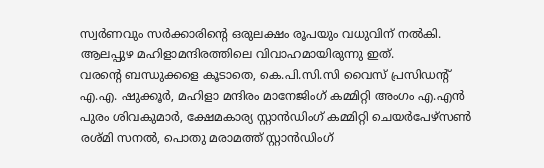സ്വർണവും സർക്കാരിന്റെ ഒരുലക്ഷം രൂപയും വധുവിന് നൽകി. ആലപ്പുഴ മഹിളാമന്ദിരത്തിലെ വിവാഹമായിരുന്നു ഇത്.
വരന്റെ ബന്ധുക്കളെ കൂടാതെ, കെ.പി.സി.സി വൈസ് പ്രസിഡന്റ് എ.എ. ഷുക്കൂർ, മഹിളാ മന്ദിരം മാനേജിംഗ് കമ്മിറ്റി അംഗം എ.എൻ പുരം ശിവകുമാർ, ക്ഷേമകാര്യ സ്റ്റാൻഡിംഗ് കമ്മിറ്റി ചെയർപേഴ്സൺ രശ്മി സനൽ, പൊതു മരാമത്ത് സ്റ്റാൻഡിംഗ്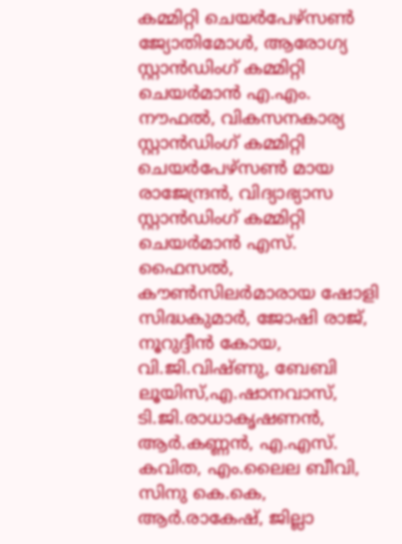കമ്മിറ്റി ചെയർപേഴ്സൺ ജ്യോതിമോൾ, ആരോഗ്യ സ്റ്റാൻഡിംഗ് കമ്മിറ്റി ചെയർമാൻ എ.എം. നൗഫൽ, വികസനകാര്യ സ്റ്റാൻഡിംഗ് കമ്മിറ്റി ചെയർപേഴ്സൺ മായ രാജേന്ദ്രൻ, വിദ്യാഭ്യാസ സ്റ്റാൻഡിംഗ് കമ്മിറ്റി ചെയർമാൻ എസ്. ഫൈസൽ, കൗൺസിലർമാരായ ഷോളി സിദ്ധകുമാർ, ജോഷി രാജ്, നൂറുദ്ദീൻ കോയ, വി.ജി.വിഷ്ണു, ബേബി ലൂയിസ്,എ.ഷാനവാസ്, ടി.ജി.രാധാകൃഷണൻ, ആർ.കണ്ണൻ, എ.എസ്. കവിത, എം.ലൈല ബീവി, സിനു കെ.കെ, ആർ.രാകേഷ്, ജില്ലാ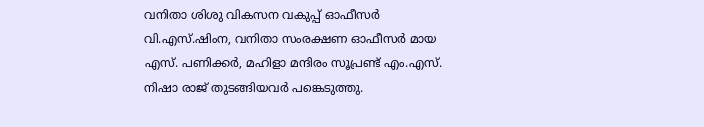വനിതാ ശിശു വികസന വകുപ്പ് ഓഫീസർ വി.എസ്.ഷിംന, വനിതാ സംരക്ഷണ ഓഫീസർ മായ എസ്. പണിക്കർ, മഹിളാ മന്ദിരം സൂപ്രണ്ട് എം.എസ്. നിഷാ രാജ് തുടങ്ങിയവർ പങ്കെടുത്തു.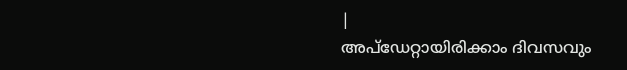|
അപ്ഡേറ്റായിരിക്കാം ദിവസവും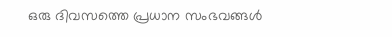ഒരു ദിവസത്തെ പ്രധാന സംഭവങ്ങൾ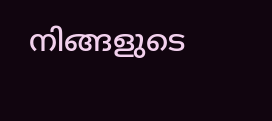നിങ്ങളുടെ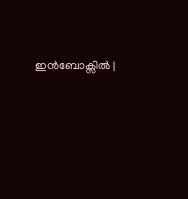ഇൻബോക്സിൽ |